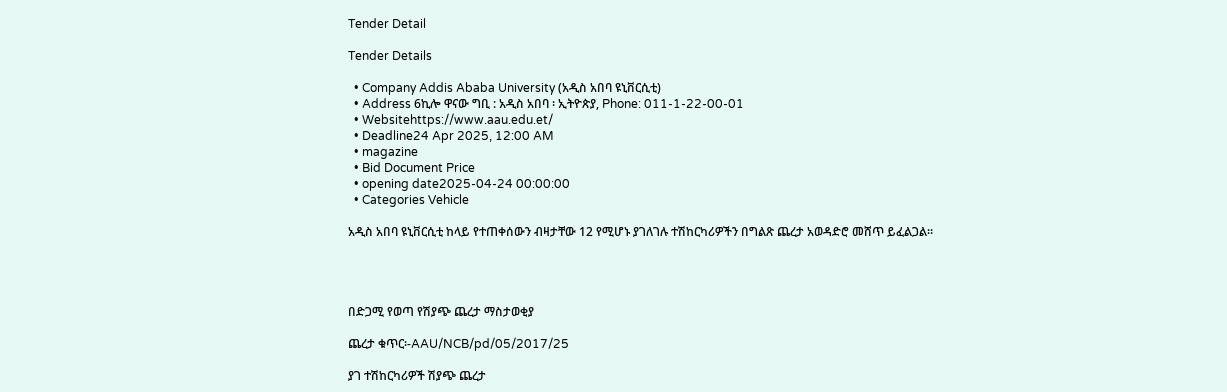Tender Detail

Tender Details

  • Company Addis Ababa University (አዲስ አበባ ዩኒቨርሲቲ)
  • Address 6ኪሎ ዋናው ግቢ : አዲስ አበባ ፡ ኢትዮጵያ, Phone: 011-1-22-00-01
  • Websitehttps://www.aau.edu.et/
  • Deadline24 Apr 2025, 12:00 AM
  • magazine
  • Bid Document Price
  • opening date2025-04-24 00:00:00
  • Categories Vehicle

አዲስ አበባ ዩኒቨርሲቲ ከላይ የተጠቀሰውን ብዛታቸው 12 የሚሆኑ ያገለገሉ ተሽከርካሪዎችን በግልጽ ጨረታ አወዳድሮ መሸጥ ይፈልጋል፡፡




በድጋሚ የወጣ የሽያጭ ጨረታ ማስታወቂያ

ጨረታ ቁጥር፡-AAU/NCB/pd/05/2017/25

ያገ ተሽከርካሪዎች ሽያጭ ጨረታ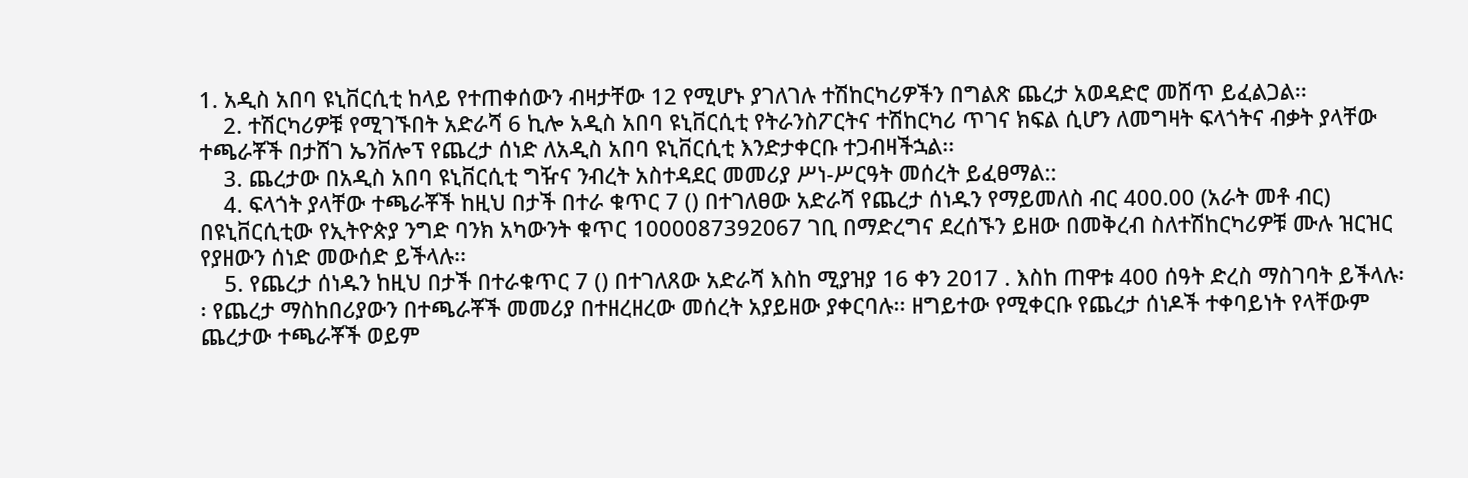1. አዲስ አበባ ዩኒቨርሲቲ ከላይ የተጠቀሰውን ብዛታቸው 12 የሚሆኑ ያገለገሉ ተሽከርካሪዎችን በግልጽ ጨረታ አወዳድሮ መሸጥ ይፈልጋል፡፡
    2. ተሽርካሪዎቹ የሚገኙበት አድራሻ 6 ኪሎ አዲስ አበባ ዩኒቨርሲቲ የትራንስፖርትና ተሽከርካሪ ጥገና ክፍል ሲሆን ለመግዛት ፍላጎትና ብቃት ያላቸው ተጫራቾች በታሸገ ኤንቨሎፕ የጨረታ ሰነድ ለአዲስ አበባ ዩኒቨርሲቲ እንድታቀርቡ ተጋብዛችኋል፡፡
    3. ጨረታው በአዲስ አበባ ዩኒቨርሲቲ ግዥና ንብረት አስተዳደር መመሪያ ሥነ-ሥርዓት መሰረት ይፈፀማል::
    4. ፍላጎት ያላቸው ተጫራቾች ከዚህ በታች በተራ ቁጥር 7 () በተገለፀው አድራሻ የጨረታ ሰነዱን የማይመለስ ብር 400.00 (አራት መቶ ብር) በዩኒቨርሲቲው የኢትዮጵያ ንግድ ባንክ አካውንት ቁጥር 1000087392067 ገቢ በማድረግና ደረሰኙን ይዘው በመቅረብ ስለተሽከርካሪዎቹ ሙሉ ዝርዝር የያዘውን ሰነድ መውሰድ ይችላሉ፡፡
    5. የጨረታ ሰነዱን ከዚህ በታች በተራቁጥር 7 () በተገለጸው አድራሻ እስከ ሚያዝያ 16 ቀን 2017 . እስከ ጠዋቱ 400 ሰዓት ድረስ ማስገባት ይችላሉ፡፡ የጨረታ ማስከበሪያውን በተጫራቾች መመሪያ በተዘረዘረው መሰረት አያይዘው ያቀርባሉ፡፡ ዘግይተው የሚቀርቡ የጨረታ ሰነዶች ተቀባይነት የላቸውም ጨረታው ተጫራቾች ወይም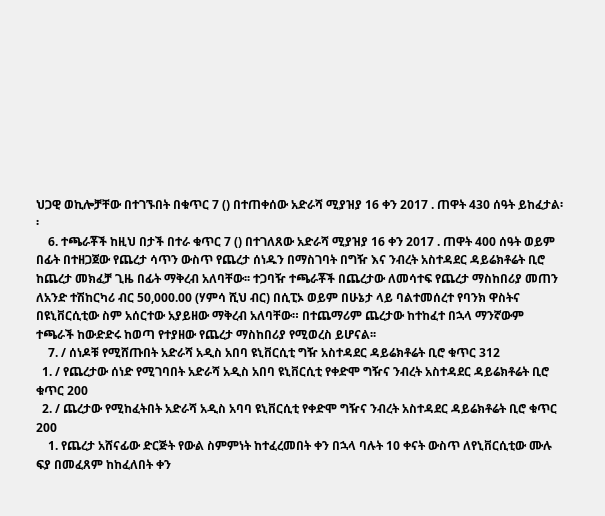ህጋዊ ወኪሎቻቸው በተገኙበት በቁጥር 7 () በተጠቀሰው አድራሻ ሚያዝያ 16 ቀን 2017 . ጠዋት 430 ሰዓት ይከፈታል፡፡
    6. ተጫራቾች ከዚህ በታች በተራ ቁጥር 7 () በተገለጸው አድራሻ ሚያዝያ 16 ቀን 2017 . ጠዋት 400 ሰዓት ወይም በፊት በተዘጋጀው የጨረታ ሳጥን ውስጥ የጨረታ ሰነዱን በማስገባት በግዥ እና ንብረት አስተዳደር ዳይሬክቶሬት ቢሮ ከጨረታ መክፈቻ ጊዜ በፊት ማቅረብ አለባቸው፡፡ ተጋባዥ ተጫራቾች በጨረታው ለመሳተፍ የጨረታ ማስከበሪያ መጠን ለአንድ ተሽከርካሪ ብር 50,000.00 (ሃምሳ ሺህ ብር) በሲፒኦ ወይም በሁኔታ ላይ ባልተመሰረተ የባንክ ዋስትና በዩኒቨርሲቲው ስም አሰርተው አያይዘው ማቅረብ አለባቸው። በተጨማሪም ጨረታው ከተከፈተ በኋላ ማንኛውም ተጫራች ከውድድሩ ከወጣ የተያዘው የጨረታ ማስከበሪያ የሚወረስ ይሆናል፡፡
    7. / ሰነዶቹ የሚሸጡበት አድራሻ አዲስ አበባ ዩኒቨርሲቲ ግዥ አስተዳደር ዳይሬክቶሬት ቢሮ ቁጥር 312
  1. / የጨረታው ሰነድ የሚገባበት አድራሻ አዲስ አበባ ዩኒቨርሲቲ የቀድሞ ግዥና ንብረት አስተዳደር ዳይሬክቶሬት ቢሮ ቁጥር 200
  2. / ጨረታው የሚከፈትበት አድራሻ አዲስ አባባ ዩኒቨርሲቲ የቀድሞ ግዥና ንብረት አስተዳደር ዳይሬክቶሬት ቢሮ ቁጥር 200
    1. የጨረታ አሸናፊው ድርጅት የውል ስምምነት ከተፈረመበት ቀን በኋላ ባሉት 10 ቀናት ውስጥ ለየኒቨርሲቲው ሙሉ ፍያ በመፈጸም ከከፈለበት ቀን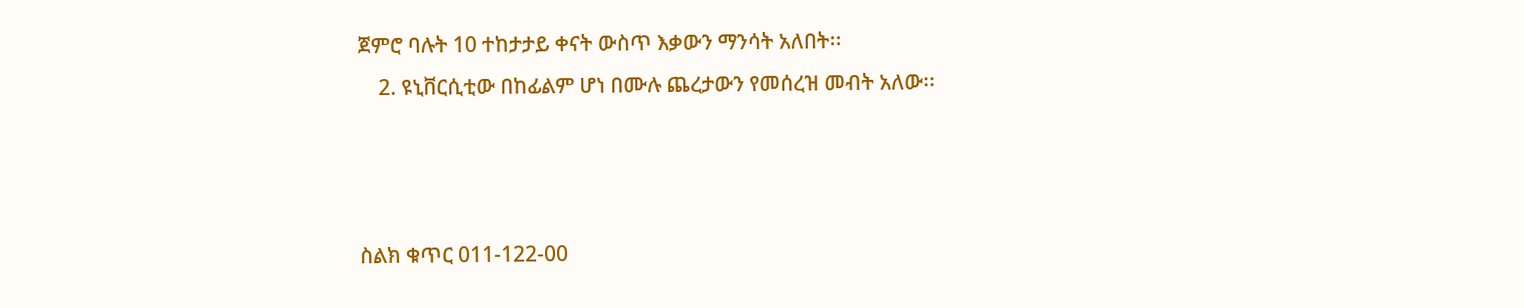ጀምሮ ባሉት 10 ተከታታይ ቀናት ውስጥ እቃውን ማንሳት አለበት፡፡
    2. ዩኒቨርሲቲው በከፊልም ሆነ በሙሉ ጨረታውን የመሰረዝ መብት አለው፡፡



ስልክ ቁጥር 011-122-00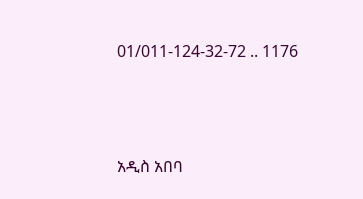01/011-124-32-72 .. 1176



አዲስ አበባ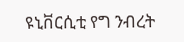ዩኒቨርሲቲ የግ ንብረት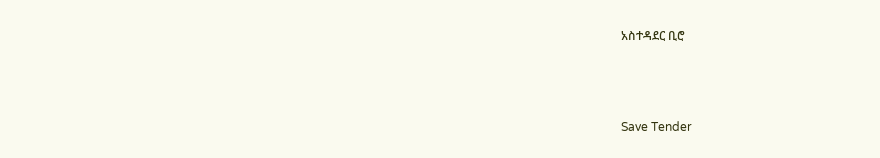አስተዳደር ቢሮ



Save Tender